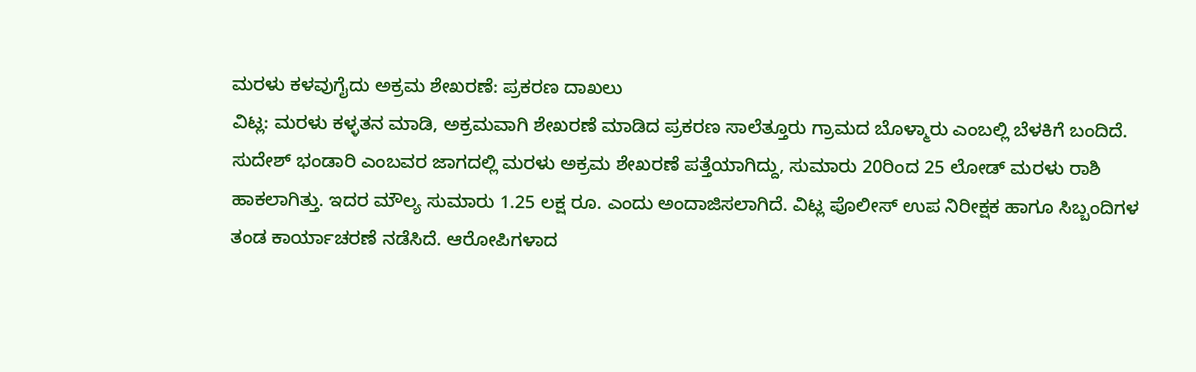ಮರಳು ಕಳವುಗೈದು ಅಕ್ರಮ ಶೇಖರಣೆ: ಪ್ರಕರಣ ದಾಖಲು
ವಿಟ್ಲ: ಮರಳು ಕಳ್ಳತನ ಮಾಡಿ, ಅಕ್ರಮವಾಗಿ ಶೇಖರಣೆ ಮಾಡಿದ ಪ್ರಕರಣ ಸಾಲೆತ್ತೂರು ಗ್ರಾಮದ ಬೊಳ್ಮಾರು ಎಂಬಲ್ಲಿ ಬೆಳಕಿಗೆ ಬಂದಿದೆ. ಸುದೇಶ್ ಭಂಡಾರಿ ಎಂಬವರ ಜಾಗದಲ್ಲಿ ಮರಳು ಅಕ್ರಮ ಶೇಖರಣೆ ಪತ್ತೆಯಾಗಿದ್ದು, ಸುಮಾರು 20ರಿಂದ 25 ಲೋಡ್ ಮರಳು ರಾಶಿ ಹಾಕಲಾಗಿತ್ತು. ಇದರ ಮೌಲ್ಯ ಸುಮಾರು 1.25 ಲಕ್ಷ ರೂ. ಎಂದು ಅಂದಾಜಿಸಲಾಗಿದೆ. ವಿಟ್ಲ ಪೊಲೀಸ್ ಉಪ ನಿರೀಕ್ಷಕ ಹಾಗೂ ಸಿಬ್ಬಂದಿಗಳ ತಂಡ ಕಾರ್ಯಾಚರಣೆ ನಡೆಸಿದೆ. ಆರೋಪಿಗಳಾದ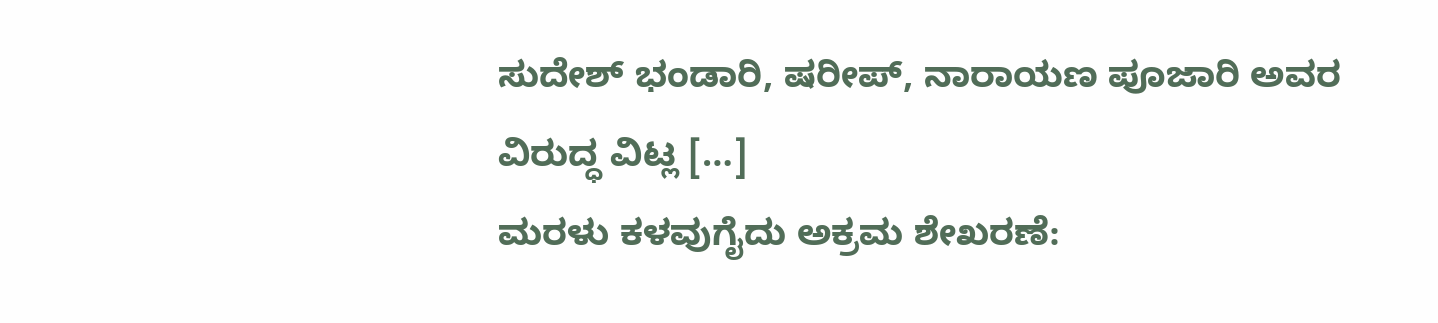ಸುದೇಶ್ ಭಂಡಾರಿ, ಷರೀಪ್, ನಾರಾಯಣ ಪೂಜಾರಿ ಅವರ ವಿರುದ್ಧ ವಿಟ್ಲ […]
ಮರಳು ಕಳವುಗೈದು ಅಕ್ರಮ ಶೇಖರಣೆ: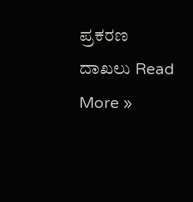ಪ್ರಕರಣ ದಾಖಲು Read More »